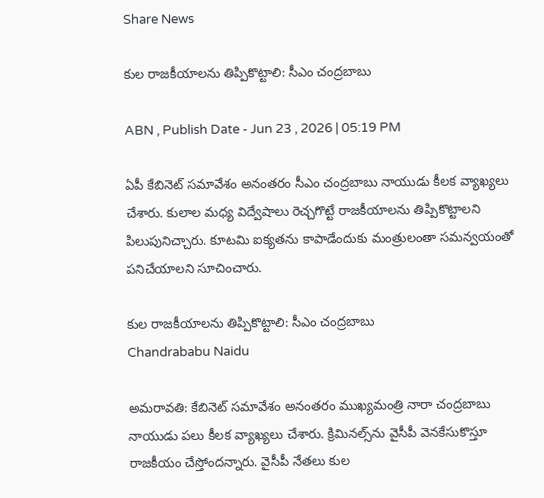Share News

కుల రాజకీయాలను తిప్పికొట్టాలి: సీఎం చంద్రబాబు

ABN , Publish Date - Jun 23 , 2026 | 05:19 PM

ఏపీ కేబినెట్ సమావేశం అనంతరం సీఎం చంద్రబాబు నాయుడు కీలక వ్యాఖ్యలు చేశారు. కులాల మధ్య విద్వేషాలు రెచ్చగొట్టే రాజకీయాలను తిప్పికొట్టాలని పిలుపునిచ్చారు. కూటమి ఐక్యతను కాపాడేందుకు మంత్రులంతా సమన్వయంతో పనిచేయాలని సూచించారు.

కుల రాజకీయాలను తిప్పికొట్టాలి: సీఎం చంద్రబాబు
Chandrababu Naidu

అమరావతి: కేబినెట్ సమావేశం అనంతరం ముఖ్యమంత్రి నారా చంద్రబాబు నాయుడు పలు కీలక వ్యాఖ్యలు చేశారు. క్రిమినల్స్‌ను వైసీపీ వెనకేసుకొస్తూ రాజకీయం చేస్తోందన్నారు. వైసీపీ నేతలు కుల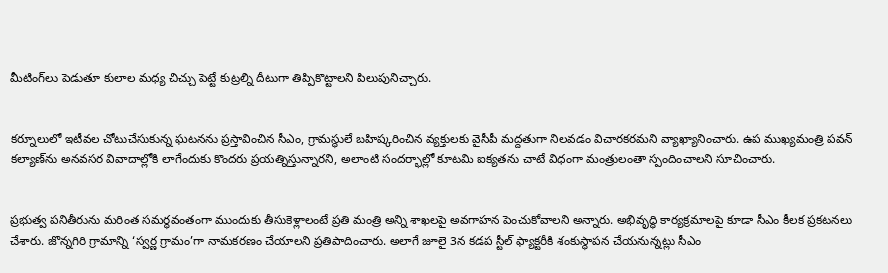మీటింగ్‌లు పెడుతూ కులాల మధ్య చిచ్చు పెట్టే కుట్రల్ని దీటుగా తిప్పికొట్టాలని పిలుపునిచ్చారు.


కర్నూలులో ఇటీవల చోటుచేసుకున్న ఘటనను ప్రస్తావించిన సీఎం, గ్రామస్థులే బహిష్కరించిన వ్యక్తులకు వైసీపీ మద్దతుగా నిలవడం విచారకరమని వ్యాఖ్యానించారు. ఉప ముఖ్యమంత్రి పవన్ కల్యాణ్‌ను అనవసర వివాదాల్లోకి లాగేందుకు కొందరు ప్రయత్నిస్తున్నారని, అలాంటి సందర్భాల్లో కూటమి ఐక్యతను చాటే విధంగా మంత్రులంతా స్పందించాలని సూచించారు.


ప్రభుత్వ పనితీరును మరింత సమర్థవంతంగా ముందుకు తీసుకెళ్లాలంటే ప్రతి మంత్రి అన్ని శాఖలపై అవగాహన పెంచుకోవాలని అన్నారు. అభివృద్ధి కార్యక్రమాలపై కూడా సీఎం కీలక ప్రకటనలు చేశారు. జొన్నగిరి గ్రామాన్ని ‘స్వర్ణ గ్రామం’గా నామకరణం చేయాలని ప్రతిపాదించారు. అలాగే జూలై 3న కడప స్టీల్ ఫ్యాక్టరీకి శంకుస్థాపన చేయనున్నట్లు సీఎం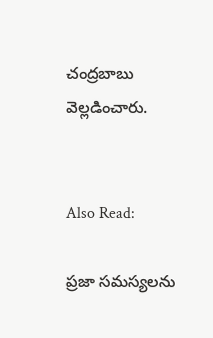చంద్రబాబు వెల్లడించారు.


Also Read:

ప్రజా సమస్యలను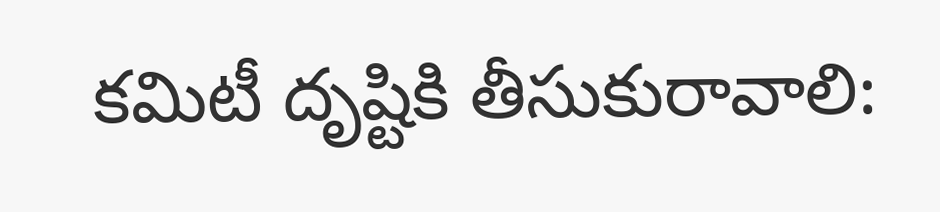కమిటీ దృష్టికి తీసుకురావాలి: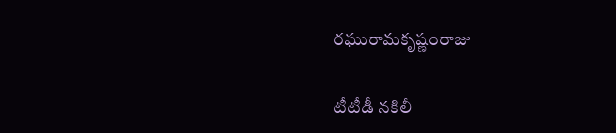రఘురామకృష్ణంరాజు

టీటీడీ నకిలీ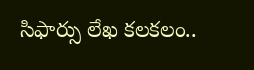సిఫార్సు లేఖ కలకలం..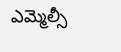ఎమ్మెల్సీ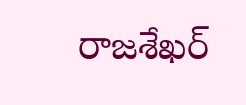రాజశేఖర్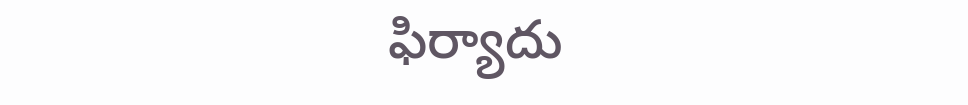ఫిర్యాదు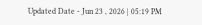Updated Date - Jun 23 , 2026 | 05:19 PM